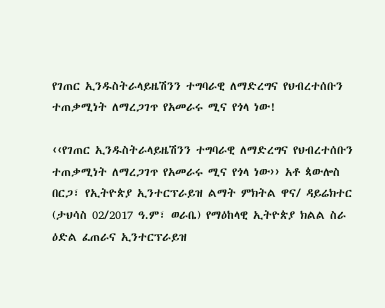የገጠር ኢንዱስትራላይዜሽንን ተግባራዊ ለማድረግና የህብረተሰቡን ተጠቃሚነት ለማረጋገጥ የአመራሩ ሚና የጎላ ነው!

‹‹የገጠር ኢንዱስትራላይዜሽንን ተግባራዊ ለማድረግና የህብረተሰቡን ተጠቃሚነት ለማረጋገጥ የአመራሩ ሚና የጎላ ነው›› አቶ ጳውሎስ በርጋ፣ የኢትዮጵያ ኢንተርፕራይዝ ልማት ምክትል ዋና/ ዳይሬክተር (ታህሳስ 02/2017 ዓ.ም፣ ወራቤ) የማዕከላዊ ኢትዮጵያ ክልል ስራ ዕድል ፈጠራና ኢንተርፕራይዝ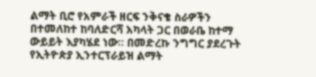ልማት ቢሮ የአምራች ዘርፍ ንቅናቄ ስራዎችን በተመለከተ ከባለድርሻ አካላት ጋር በወራቤ ከተማ ውይይት እያካሄደ ነው። በመድረኩ ንግግር ያደረጉት የኢትዮጵያ ኢንተርፕራይዝ ልማት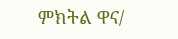ምክትል ዋና/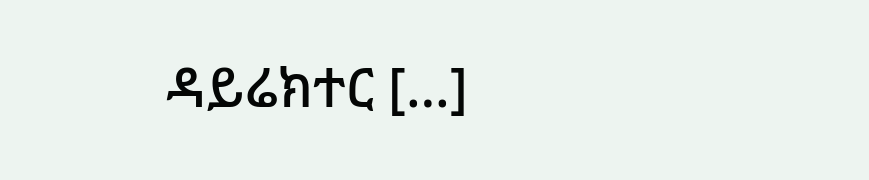ዳይሬክተር […]